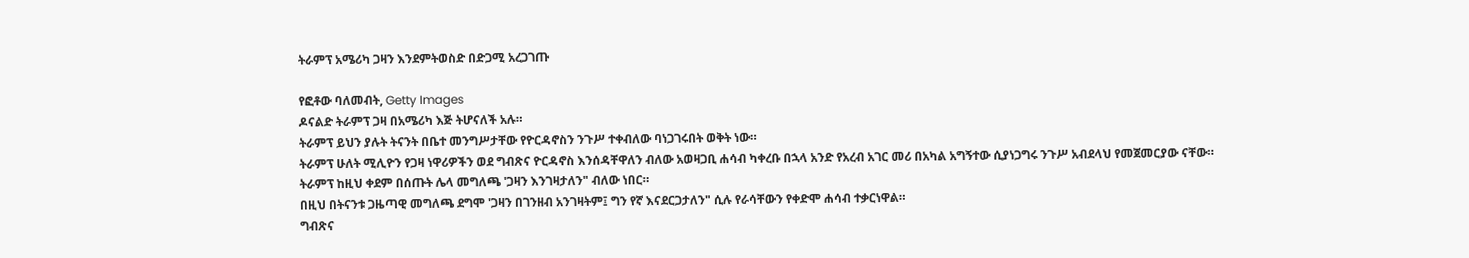ትራምፕ አሜሪካ ጋዛን እንደምትወስድ በድጋሚ አረጋገጡ

የፎቶው ባለመብት, Getty Images
ዶናልድ ትራምፕ ጋዛ በአሜሪካ እጅ ትሆናለች አሉ።
ትራምፕ ይህን ያሉት ትናንት በቤተ መንግሥታቸው የዮርዳኖስን ንጉሥ ተቀብለው ባነጋገሩበት ወቅት ነው።
ትራምፕ ሁለት ሚሊዮን የጋዛ ነዋሪዎችን ወደ ግብጽና ዮርዳኖስ እንሰዳቸዋለን ብለው አወዛጋቢ ሐሳብ ካቀረቡ በኋላ አንድ የአረብ አገር መሪ በአካል አግኝተው ሲያነጋግሩ ንጉሥ አብደላህ የመጀመርያው ናቸው።
ትራምፕ ከዚህ ቀደም በሰጡት ሌላ መግለጫ 'ጋዛን እንገዛታለን" ብለው ነበር።
በዚህ በትናንቱ ጋዜጣዊ መግለጫ ደግሞ 'ጋዛን በገንዘብ አንገዛትም፤ ግን የኛ እናደርጋታለን" ሲሉ የራሳቸውን የቀድሞ ሐሳብ ተቃርነዋል።
ግብጽና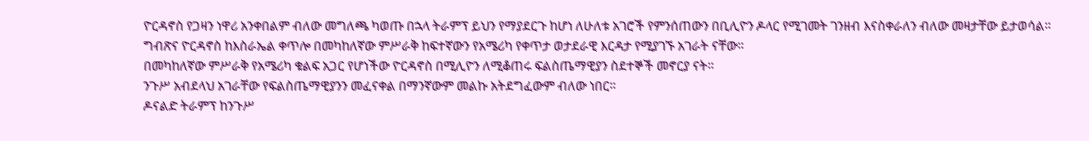ዮርዳኖስ የጋዛን ነዋሪ አንቀበልም ብለው መግለጫ ካወጡ በኋላ ትራምፕ ይህን የማያደርጉ ከሆነ ለሁለቱ አገሮች የምንሰጠውን በቢሊዮን ዶላር የሚገመት ገንዘብ እናስቀራለን ብለው መዛታቸው ይታወሳል።
ግብጽና ዮርዳኖስ ከእስራኤል ቀጥሎ በመካከለኛው ምሥራቅ ከፍተኛውን የአሜሪካ የቀጥታ ወታደራዊ እርዳታ የሚያገኙ አገራት ናቸው።
በመካከለኛው ምሥራቅ የአሜሪካ ቁልፍ አጋር የሆነችው ዮርዳኖስ በሚሊዮን ለሚቆጠሩ ፍልስጤማዊያን ስደተኞች መኖርያ ናት።
ንጉሥ አብደላህ አገራቸው የፍልስጤማዊያንን መፈናቀል በማንኛውም መልኩ አትደግፈውም ብለው ነበር።
ዶናልድ ትራምፕ ከንጉሥ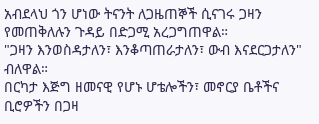አብደላህ ጎን ሆነው ትናንት ለጋዜጠኞች ሲናገሩ ጋዛን የመጠቅለሉን ጉዳይ በድጋሚ አረጋግጠዋል።
"ጋዛን እንወስዳታለን፣ እንቆጣጠራታለን፣ ውብ እናደርጋታለን" ብለዋል።
በርካታ እጅግ ዘመናዊ የሆኑ ሆቴሎችን፣ መኖርያ ቤቶችና ቢሮዎችን በጋዛ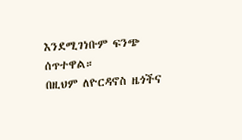እንደሚገነቡም ፍንጭ ሰጥተዋል።
በዚህም ለዮርዳኖስ ዜጎችና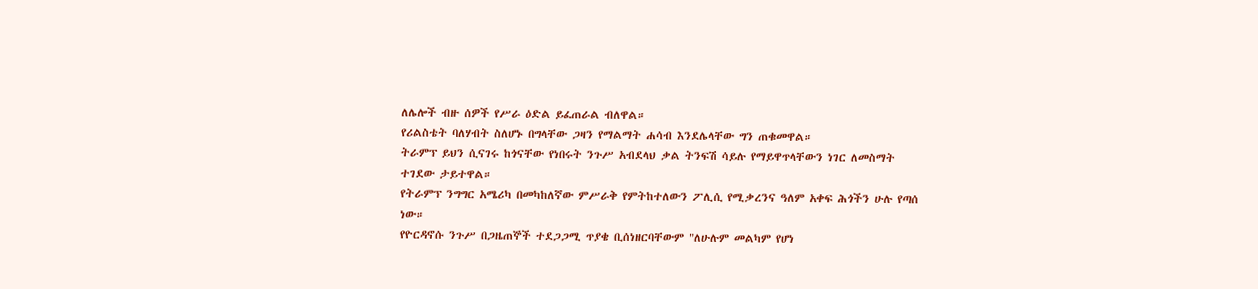ለሌሎች ብዙ ሰዎች የሥራ ዕድል ይፈጠራል ብለዋል።
የሪልስቴት ባለሃብት ስለሆኑ በግላቸው ጋዛን የማልማት ሐሳብ እንደሌላቸው ግን ጠቁመዋል።
ትራምፕ ይህን ሲናገሩ ከጎናቸው የነበሩት ንጉሥ አብደላህ ቃል ትንፍሽ ሳይሉ የማይዋጥላቸውን ነገር ለመስማት ተገደው ታይተዋል።
የትራምፕ ንግግር አሜሪካ በመካከለኛው ምሥራቅ የምትከተለውን ፖሊሲ የሚቃረንና ዓለም አቀፍ ሕጎችን ሁሉ የጣሰ ነው።
የዮርዳኖሱ ንጉሥ በጋዜጠኞች ተደጋጋሚ ጥያቄ ቢሰነዘርባቸውም "ለሁሉም መልካም የሆነ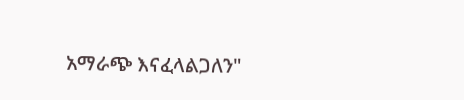አማራጭ እናፈላልጋለን"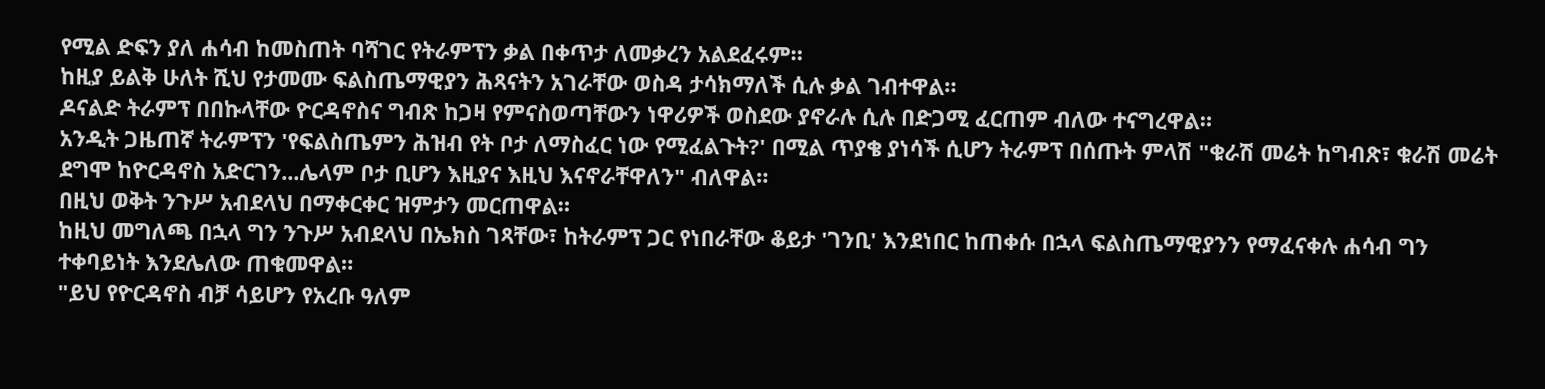የሚል ድፍን ያለ ሐሳብ ከመስጠት ባሻገር የትራምፕን ቃል በቀጥታ ለመቃረን አልደፈሩም።
ከዚያ ይልቅ ሁለት ሺህ የታመሙ ፍልስጤማዊያን ሕጻናትን አገራቸው ወስዳ ታሳክማለች ሲሉ ቃል ገብተዋል።
ዶናልድ ትራምፕ በበኩላቸው ዮርዳኖስና ግብጽ ከጋዛ የምናስወጣቸውን ነዋሪዎች ወስደው ያኖራሉ ሲሉ በድጋሚ ፈርጠም ብለው ተናግረዋል።
አንዲት ጋዜጠኛ ትራምፕን 'የፍልስጤምን ሕዝብ የት ቦታ ለማስፈር ነው የሚፈልጉት?' በሚል ጥያቄ ያነሳች ሲሆን ትራምፕ በሰጡት ምላሽ "ቁራሽ መሬት ከግብጽ፣ ቁራሽ መሬት ደግሞ ከዮርዳኖስ አድርገን...ሌላም ቦታ ቢሆን እዚያና እዚህ እናኖራቸዋለን" ብለዋል።
በዚህ ወቅት ንጉሥ አብደላህ በማቀርቀር ዝምታን መርጠዋል።
ከዚህ መግለጫ በኋላ ግን ንጉሥ አብደላህ በኤክስ ገጻቸው፣ ከትራምፕ ጋር የነበራቸው ቆይታ 'ገንቢ' እንደነበር ከጠቀሱ በኋላ ፍልስጤማዊያንን የማፈናቀሉ ሐሳብ ግን ተቀባይነት እንደሌለው ጠቁመዋል።
"ይህ የዮርዳኖስ ብቻ ሳይሆን የአረቡ ዓለም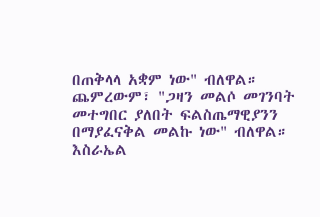በጠቅላላ አቋም ነው" ብለዋል።
ጨምረውም፣ "ጋዛን መልሶ መገንባት መተግበር ያለበት ፍልስጤማዊያንን በማያፈናቅል መልኩ ነው" ብለዋል።
እስራኤል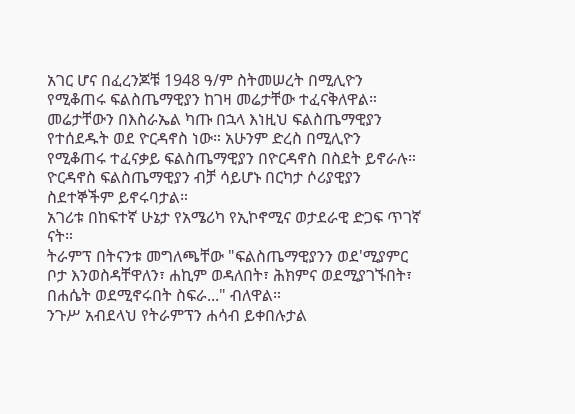አገር ሆና በፈረንጆቹ 1948 ዓ/ም ስትመሠረት በሚሊዮን የሚቆጠሩ ፍልስጤማዊያን ከገዛ መሬታቸው ተፈናቅለዋል።
መሬታቸውን በእስራኤል ካጡ በኋላ እነዚህ ፍልስጤማዊያን የተሰደዱት ወደ ዮርዳኖስ ነው። አሁንም ድረስ በሚሊዮን የሚቆጠሩ ተፈናቃይ ፍልስጤማዊያን በዮርዳኖስ በስደት ይኖራሉ።
ዮርዳኖስ ፍልስጤማዊያን ብቻ ሳይሆኑ በርካታ ሶሪያዊያን ስደተኞችም ይኖሩባታል።
አገሪቱ በከፍተኛ ሁኔታ የአሜሪካ የኢኮኖሚና ወታደራዊ ድጋፍ ጥገኛ ናት።
ትራምፕ በትናንቱ መግለጫቸው "ፍልስጤማዊያንን ወደ'ሚያምር ቦታ እንወስዳቸዋለን፣ ሐኪም ወዳለበት፣ ሕክምና ወደሚያገኙበት፣ በሐሴት ወደሚኖሩበት ስፍራ..." ብለዋል።
ንጉሥ አብደላህ የትራምፕን ሐሳብ ይቀበሉታል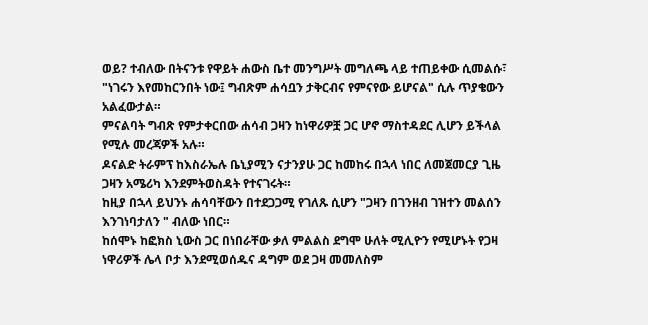ወይ? ተብለው በትናንቱ የዋይት ሐውስ ቤተ መንግሥት መግለጫ ላይ ተጠይቀው ሲመልሱ፣ "ነገሩን እየመከርንበት ነው፤ ግብጽም ሐሳቧን ታቅርብና የምናየው ይሆናል" ሲሉ ጥያቄውን አልፈውታል።
ምናልባት ግብጽ የምታቀርበው ሐሳብ ጋዛን ከነዋሪዎቿ ጋር ሆኖ ማስተዳደር ሊሆን ይችላል የሚሉ መረጃዎች አሉ።
ዶናልድ ትራምፕ ከእስራኤሉ ቤኒያሚን ናታንያሁ ጋር ከመከሩ በኋላ ነበር ለመጀመርያ ጊዜ ጋዛን አሜሪካ እንደምትወስዳት የተናገሩት።
ከዚያ በኋላ ይህንኑ ሐሳባቸውን በተደጋጋሚ የገለጹ ሲሆን "ጋዛን በገንዘብ ገዝተን መልሰን እንገነባታለን " ብለው ነበር።
ከሰሞኑ ከፎክስ ኒውስ ጋር በነበራቸው ቃለ ምልልስ ደግሞ ሁለት ሚሊዮን የሚሆኑት የጋዛ ነዋሪዎች ሌላ ቦታ እንደሚወሰዱና ዳግም ወደ ጋዛ መመለስም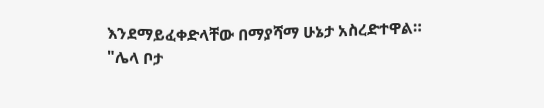እንደማይፈቀድላቸው በማያሻማ ሁኔታ አስረድተዋል።
"ሌላ ቦታ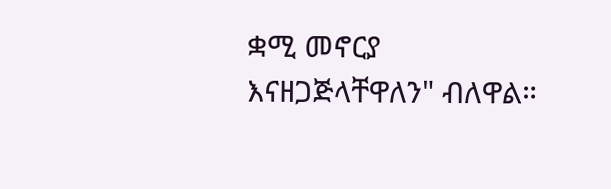ቋሚ መኖርያ እናዘጋጅላቸዋለን" ብለዋል።